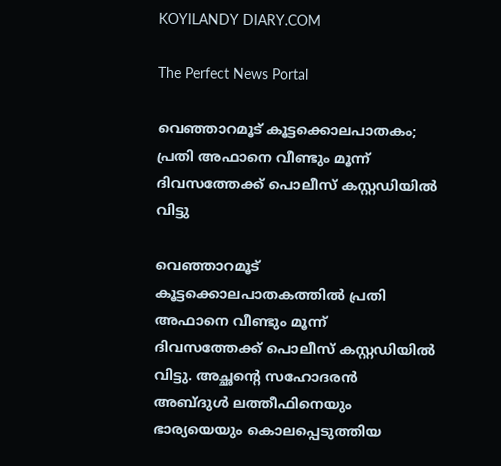KOYILANDY DIARY.COM

The Perfect News Portal

വെഞ്ഞാറമൂട് കൂട്ടക്കൊലപാതകം; പ്രതി അഫാനെ വീണ്ടും മൂന്ന് ദിവസത്തേക്ക് പൊലീസ് കസ്റ്റഡിയിൽ വിട്ടു

വെഞ്ഞാറമൂട് കൂട്ടക്കൊലപാതകത്തിൽ പ്രതി അഫാനെ വീണ്ടും മൂന്ന് ദിവസത്തേക്ക് പൊലീസ് കസ്റ്റഡിയിൽ വിട്ടു. അച്ഛന്റെ സഹോദരൻ അബ്ദുൾ ലത്തീഫിനെയും ഭാര്യയെയും കൊലപ്പെടുത്തിയ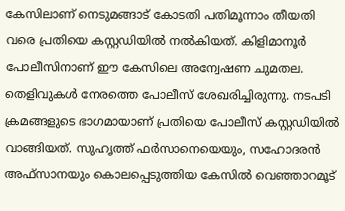കേസിലാണ് നെടുമങ്ങാട് കോടതി പതിമൂന്നാം തീയതി വരെ പ്രതിയെ കസ്റ്റഡിയിൽ നൽകിയത്. കിളിമാനൂർ പോലീസിനാണ് ഈ കേസിലെ അന്വേഷണ ചുമതല. തെളിവുകൾ നേരത്തെ പോലീസ് ശേഖരിച്ചിരുന്നു. നടപടി ക്രമങ്ങളുടെ ഭാഗമായാണ് പ്രതിയെ പോലീസ് കസ്റ്റഡിയിൽ വാങ്ങിയത്. സുഹൃത്ത് ഫർസാനെയെയും, സഹോദരൻ അഫ്സാനയും കൊലപ്പെടുത്തിയ കേസിൽ വെഞ്ഞാറമൂട്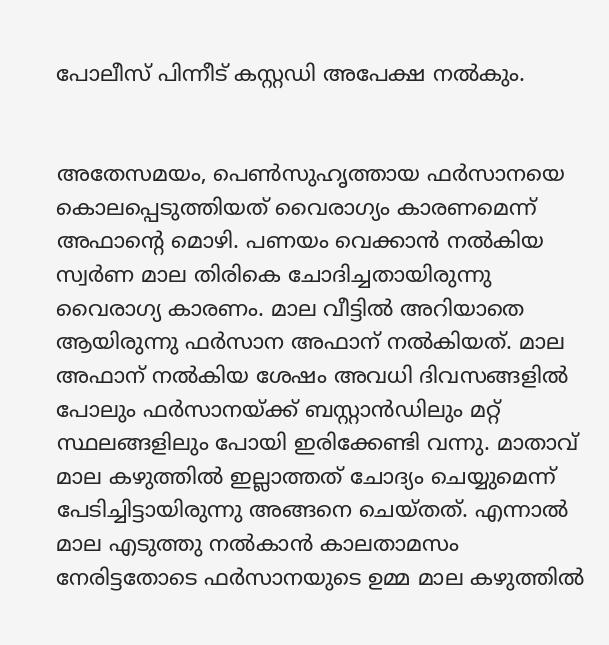പോലീസ് പിന്നീട് കസ്റ്റഡി അപേക്ഷ നൽകും.


അതേസമയം, പെണ്‍സുഹൃത്തായ ഫര്‍സാനയെ കൊലപ്പെടുത്തിയത് വൈരാഗ്യം കാരണമെന്ന് അഫാന്റെ മൊഴി. പണയം വെക്കാന്‍ നല്‍കിയ സ്വര്‍ണ മാല തിരികെ ചോദിച്ചതായിരുന്നു വൈരാഗ്യ കാരണം. മാല വീട്ടില്‍ അറിയാതെ ആയിരുന്നു ഫര്‍സാന അഫാന് നല്‍കിയത്. മാല അഫാന് നല്‍കിയ ശേഷം അവധി ദിവസങ്ങളില്‍ പോലും ഫര്‍സാനയ്ക്ക് ബസ്റ്റാന്‍ഡിലും മറ്റ് സ്ഥലങ്ങളിലും പോയി ഇരിക്കേണ്ടി വന്നു. മാതാവ് മാല കഴുത്തില്‍ ഇല്ലാത്തത് ചോദ്യം ചെയ്യുമെന്ന് പേടിച്ചിട്ടായിരുന്നു അങ്ങനെ ചെയ്തത്. എന്നാല്‍ മാല എടുത്തു നല്‍കാന്‍ കാലതാമസം നേരിട്ടതോടെ ഫര്‍സാനയുടെ ഉമ്മ മാല കഴുത്തില്‍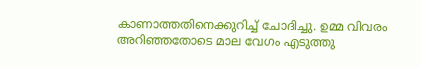കാണാത്തതിനെക്കുറിച്ച് ചോദിച്ചു. ഉമ്മ വിവരം അറിഞ്ഞതോടെ മാല വേഗം എടുത്തു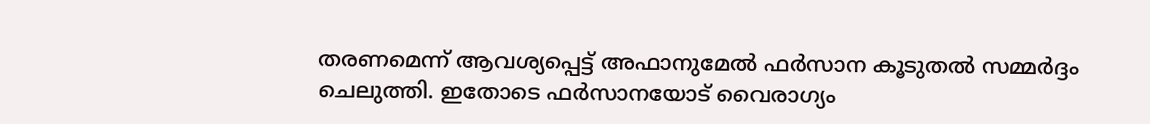തരണമെന്ന് ആവശ്യപ്പെട്ട് അഫാനുമേല്‍ ഫര്‍സാന കൂടുതല്‍ സമ്മര്‍ദ്ദം ചെലുത്തി. ഇതോടെ ഫര്‍സാനയോട് വൈരാഗ്യം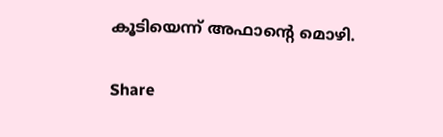കൂടിയെന്ന് അഫാന്റെ മൊഴി.

Share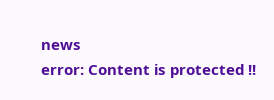news
error: Content is protected !!